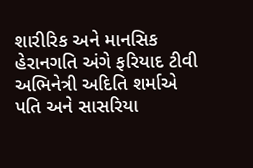શારીરિક અને માનસિક હેરાનગતિ અંગે ફરિયાદ ટીવી અભિનેત્રી અદિતિ શર્માએ પતિ અને સાસરિયા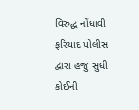વિરુદ્ધ નોંધાવી ફરિયાદ પોલીસ દ્વારા હજુ સુધી કોઈની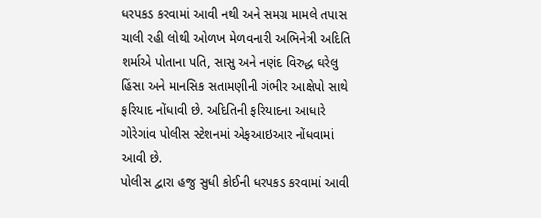ધરપકડ કરવામાં આવી નથી અને સમગ્ર મામલે તપાસ ચાલી રહી લોથી ઓળખ મેળવનારી અભિનેત્રી અદિતિ શર્માએ પોતાના પતિ, સાસુ અને નણંદ વિરુદ્ધ ઘરેલુ હિંસા અને માનસિક સતામણીની ગંભીર આક્ષેપો સાથે ફરિયાદ નોંધાવી છે. અદિતિની ફરિયાદના આધારે ગોરેગાંવ પોલીસ સ્ટેશનમાં એફઆઇઆર નોંધવામાં આવી છે.
પોલીસ દ્વારા હજુ સુધી કોઈની ધરપકડ કરવામાં આવી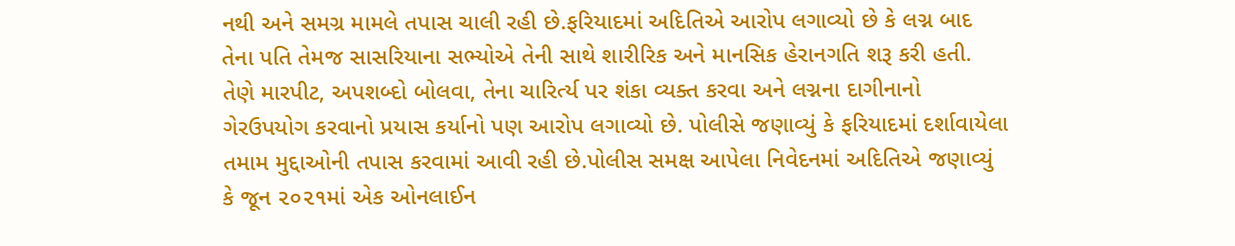નથી અને સમગ્ર મામલે તપાસ ચાલી રહી છે.ફરિયાદમાં અદિતિએ આરોપ લગાવ્યો છે કે લગ્ન બાદ તેના પતિ તેમજ સાસરિયાના સભ્યોએ તેની સાથે શારીરિક અને માનસિક હેરાનગતિ શરૂ કરી હતી. તેણે મારપીટ, અપશબ્દો બોલવા, તેના ચારિર્ત્ય પર શંકા વ્યક્ત કરવા અને લગ્નના દાગીનાનો ગેરઉપયોગ કરવાનો પ્રયાસ કર્યાનો પણ આરોપ લગાવ્યો છે. પોલીસે જણાવ્યું કે ફરિયાદમાં દર્શાવાયેલા તમામ મુદ્દાઓની તપાસ કરવામાં આવી રહી છે.પોલીસ સમક્ષ આપેલા નિવેદનમાં અદિતિએ જણાવ્યું કે જૂન ૨૦૨૧માં એક ઓનલાઈન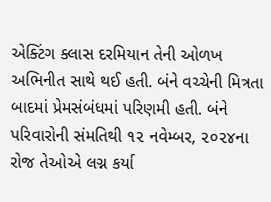એક્ટિંગ ક્લાસ દરમિયાન તેની ઓળખ અભિનીત સાથે થઈ હતી. બંને વચ્ચેની મિત્રતા બાદમાં પ્રેમસંબંધમાં પરિણમી હતી. બંને પરિવારોની સંમતિથી ૧૨ નવેમ્બર, ૨૦૨૪ના રોજ તેઓએ લગ્ન કર્યા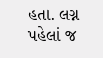હતા. લગ્ન પહેલાં જ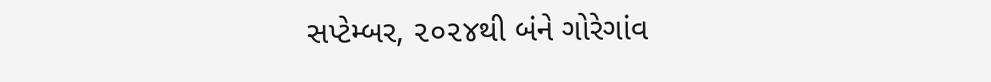સપ્ટેમ્બર, ૨૦૨૪થી બંને ગોરેગાંવ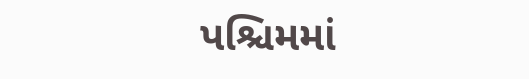પશ્ચિમમાં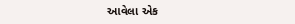આવેલા એક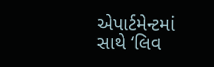એપાર્ટમેન્ટમાં સાથે ‘લિવ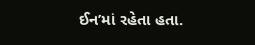ઈન’માં રહેતા હતા.